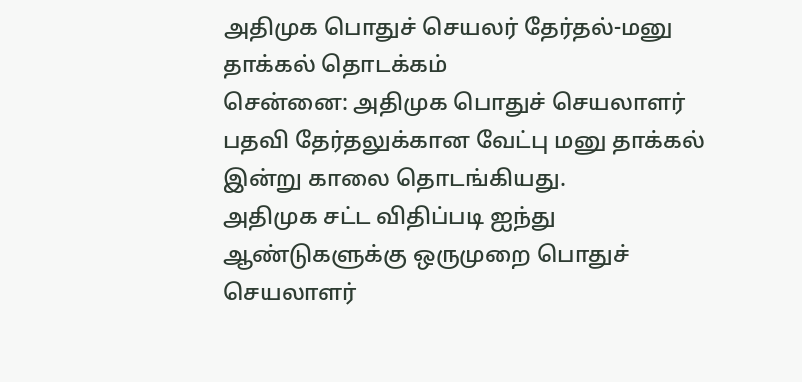அதிமுக பொதுச் செயலர் தேர்தல்-மனு தாக்கல் தொடக்கம்
சென்னை: அதிமுக பொதுச் செயலாளர் பதவி தேர்தலுக்கான வேட்பு மனு தாக்கல் இன்று காலை தொடங்கியது.
அதிமுக சட்ட விதிப்படி ஐந்து ஆண்டுகளுக்கு ஒருமுறை பொதுச் செயலாளர்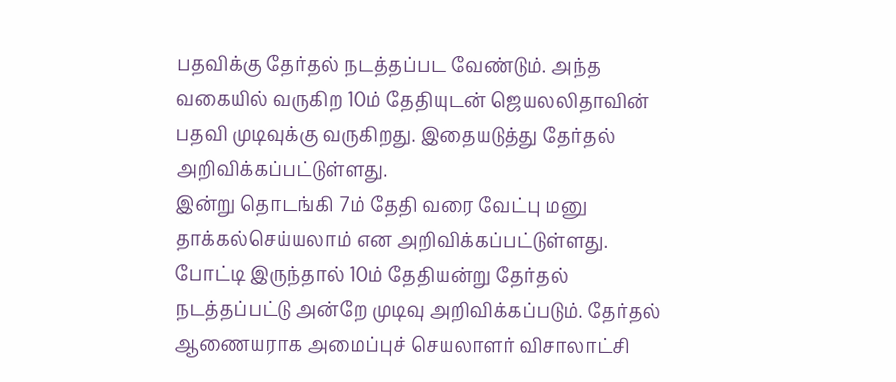பதவிக்கு தேர்தல் நடத்தப்பட வேண்டும். அந்த வகையில் வருகிற 10ம் தேதியுடன் ஜெயலலிதாவின் பதவி முடிவுக்கு வருகிறது. இதையடுத்து தேர்தல் அறிவிக்கப்பட்டுள்ளது.
இன்று தொடங்கி 7ம் தேதி வரை வேட்பு மனு தாக்கல்செய்யலாம் என அறிவிக்கப்பட்டுள்ளது. போட்டி இருந்தால் 10ம் தேதியன்று தேர்தல் நடத்தப்பட்டு அன்றே முடிவு அறிவிக்கப்படும். தேர்தல் ஆணையராக அமைப்புச் செயலாளர் விசாலாட்சி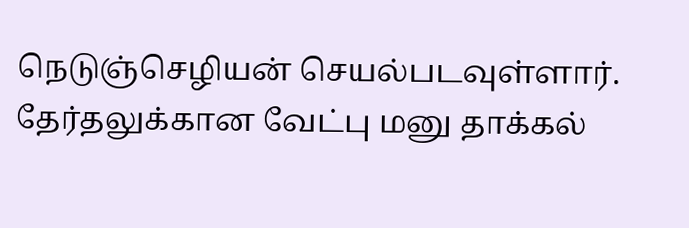நெடுஞ்செழியன் செயல்படவுள்ளார்.
தேர்தலுக்கான வேட்பு மனு தாக்கல்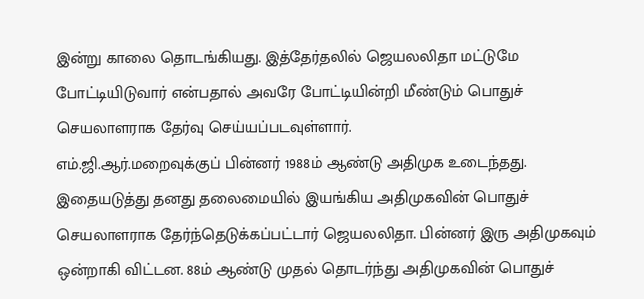இன்று காலை தொடங்கியது. இத்தேர்தலில் ஜெயலலிதா மட்டுமே போட்டியிடுவார் என்பதால் அவரே போட்டியின்றி மீண்டும் பொதுச் செயலாளராக தேர்வு செய்யப்படவுள்ளார்.
எம்.ஜி.ஆர்.மறைவுக்குப் பின்னர் 1988ம் ஆண்டு அதிமுக உடைந்தது. இதையடுத்து தனது தலைமையில் இயங்கிய அதிமுகவின் பொதுச் செயலாளராக தேர்ந்தெடுக்கப்பட்டார் ஜெயலலிதா. பின்னர் இரு அதிமுகவும் ஒன்றாகி விட்டன. 88ம் ஆண்டு முதல் தொடர்ந்து அதிமுகவின் பொதுச்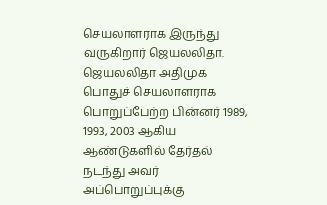செயலாளராக இருந்து வருகிறார் ஜெயலலிதா.
ஜெயலலிதா அதிமுக பொதுச் செயலாளராக பொறுப்பேற்ற பின்னர் 1989, 1993, 2003 ஆகிய ஆண்டுகளில் தேர்தல் நடந்து அவர் அப்பொறுப்புக்கு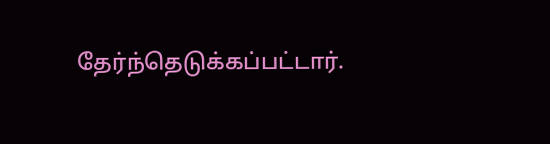தேர்ந்தெடுக்கப்பட்டார்.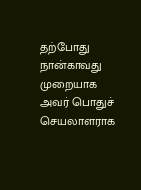தற்போது நான்காவது முறையாக அவர் பொதுச் செயலாளராக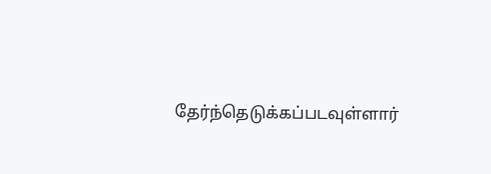தேர்ந்தெடுக்கப்படவுள்ளார்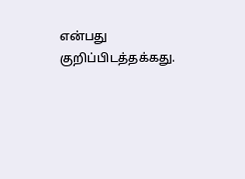என்பது குறிப்பிடத்தக்கது.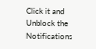Click it and Unblock the Notifications